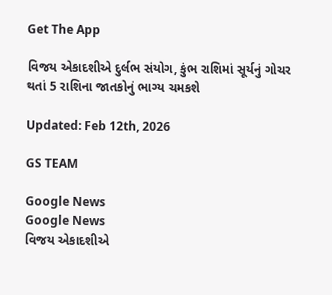Get The App

વિજય એકાદશીએ દુર્લભ સંયોગ, કુંભ રાશિમાં સૂર્યનું ગોચર થતાં 5 રાશિના જાતકોનું ભાગ્ય ચમકશે

Updated: Feb 12th, 2026

GS TEAM

Google News
Google News
વિજય એકાદશીએ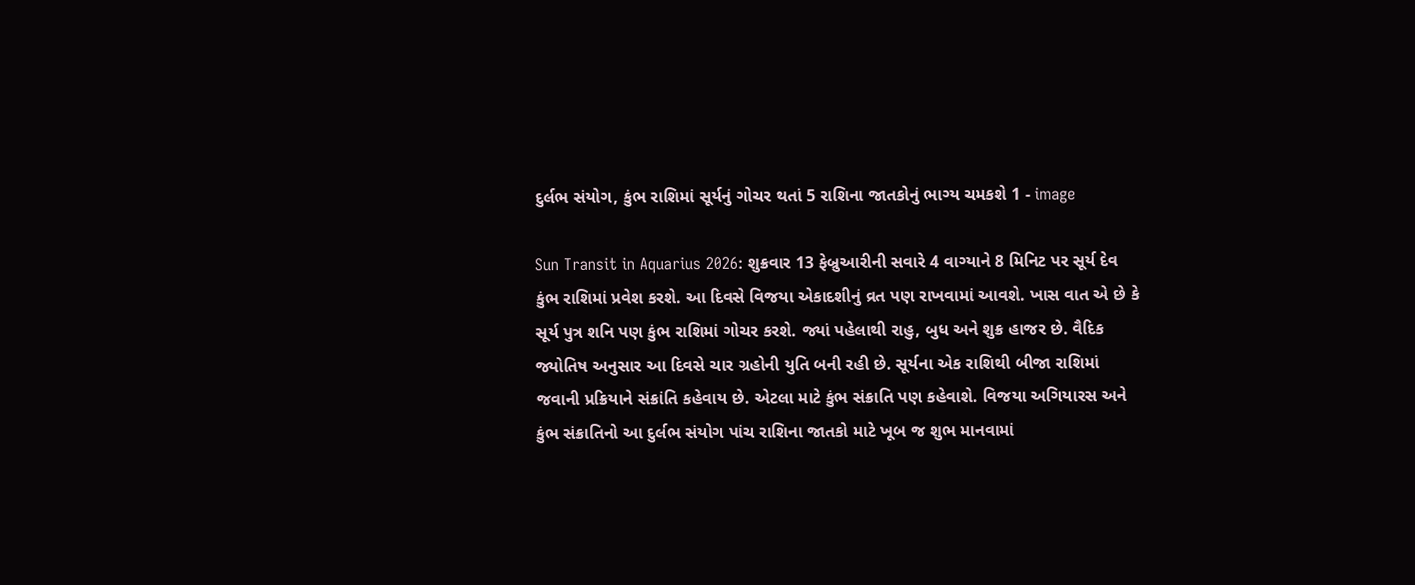દુર્લભ સંયોગ, કુંભ રાશિમાં સૂર્યનું ગોચર થતાં 5 રાશિના જાતકોનું ભાગ્ય ચમકશે 1 - image

Sun Transit in Aquarius 2026: શુક્રવાર 13 ફેબ્રુઆરીની સવારે 4 વાગ્યાને 8 મિનિટ પર સૂર્ય દેવ કુંભ રાશિમાં પ્રવેશ કરશે. આ દિવસે વિજયા એકાદશીનું વ્રત પણ રાખવામાં આવશે. ખાસ વાત એ છે કે સૂર્ય પુત્ર શનિ પણ કુંભ રાશિમાં ગોચર કરશે. જ્યાં પહેલાથી રાહુ, બુધ અને શુક્ર હાજર છે. વૈદિક જ્યોતિષ અનુસાર આ દિવસે ચાર ગ્રહોની યુતિ બની રહી છે. સૂર્યના એક રાશિથી બીજા રાશિમાં જવાની પ્રક્રિયાને સંક્રાંતિ કહેવાય છે. એટલા માટે કુંભ સંક્રાતિ પણ કહેવાશે. વિજયા અગિયારસ અને કુંભ સંક્રાતિનો આ દુર્લભ સંયોગ પાંચ રાશિના જાતકો માટે ખૂબ જ શુભ માનવામાં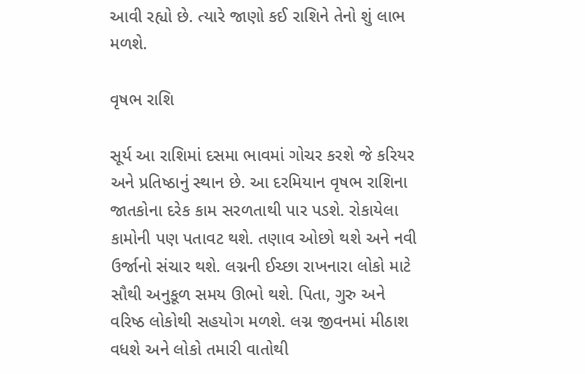આવી રહ્યો છે. ત્યારે જાણો કઈ રાશિને તેનો શું લાભ મળશે.

વૃષભ રાશિ

સૂર્ય આ રાશિમાં દસમા ભાવમાં ગોચર કરશે જે કરિયર અને પ્રતિષ્ઠાનું સ્થાન છે. આ દરમિયાન વૃષભ રાશિના જાતકોના દરેક કામ સરળતાથી પાર પડશે. રોકાયેલા કામોની પણ પતાવટ થશે. તણાવ ઓછો થશે અને નવી ઉર્જાનો સંચાર થશે. લગ્નની ઈચ્છા રાખનારા લોકો માટે સૌથી અનુકૂળ સમય ઊભો થશે. પિતા, ગુરુ અને વરિષ્ઠ લોકોથી સહયોગ મળશે. લગ્ન જીવનમાં મીઠાશ વધશે અને લોકો તમારી વાતોથી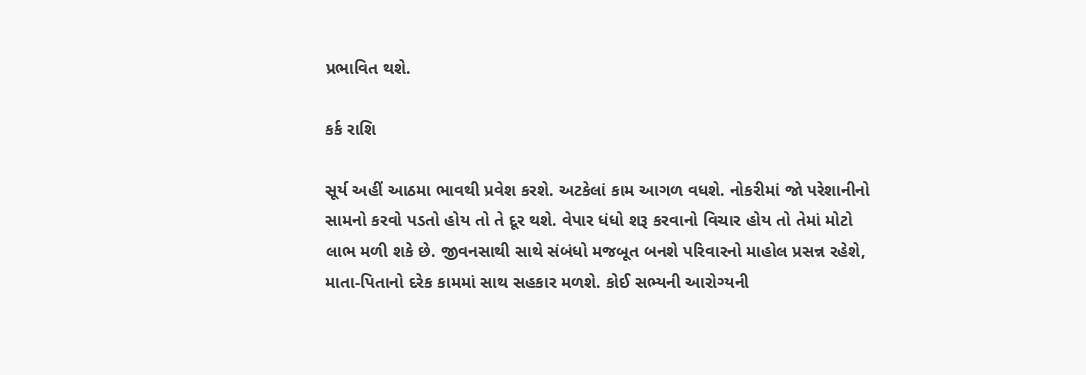પ્રભાવિત થશે.

કર્ક રાશિ

સૂર્ય અહીં આઠમા ભાવથી પ્રવેશ કરશે. અટકેલાં કામ આગળ વધશે. નોકરીમાં જો પરેશાનીનો સામનો કરવો પડતો હોય તો તે દૂર થશે. વેપાર ધંધો શરૂ કરવાનો વિચાર હોય તો તેમાં મોટો લાભ મળી શકે છે. જીવનસાથી સાથે સંબંધો મજબૂત બનશે પરિવારનો માહોલ પ્રસન્ન રહેશે, માતા-પિતાનો દરેક કામમાં સાથ સહકાર મળશે. કોઈ સભ્યની આરોગ્યની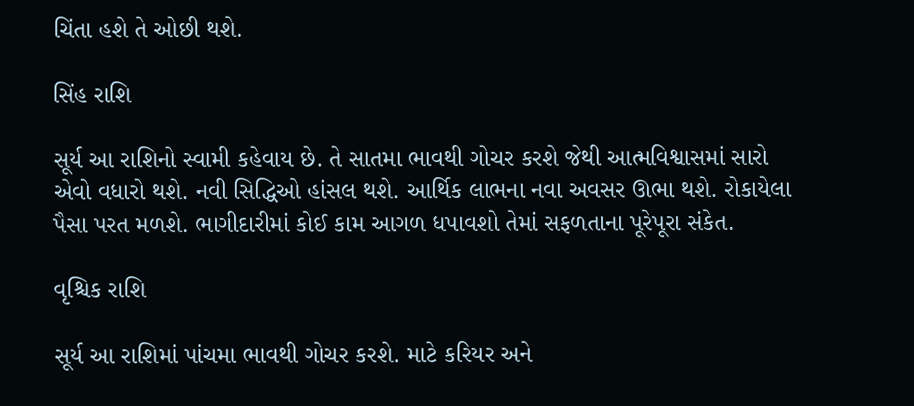ચિંતા હશે તે ઓછી થશે.

સિંહ રાશિ

સૂર્ય આ રાશિનો સ્વામી કહેવાય છે. તે સાતમા ભાવથી ગોચર કરશે જેથી આત્મવિશ્વાસમાં સારો એવો વધારો થશે. નવી સિદ્ધિઓ હાંસલ થશે. આર્થિક લાભના નવા અવસર ઊભા થશે. રોકાયેલા પૈસા પરત મળશે. ભાગીદારીમાં કોઈ કામ આગળ ધપાવશો તેમાં સફળતાના પૂરેપૂરા સંકેત.

વૃશ્ચિક રાશિ

સૂર્ય આ રાશિમાં પાંચમા ભાવથી ગોચર કરશે. માટે કરિયર અને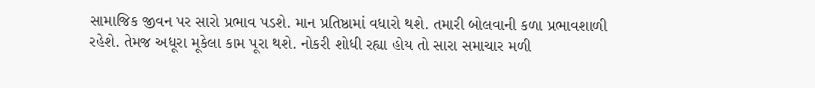સામાજિક જીવન પર સારો પ્રભાવ પડશે. માન પ્રતિષ્ઠામાં વધારો થશે. તમારી બોલવાની કળા પ્રભાવશાળી રહેશે. તેમજ અધૂરા મૂકેલા કામ પૂરા થશે. નોકરી શોધી રહ્યા હોય તો સારા સમાચાર મળી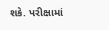શકે. પરીક્ષામાં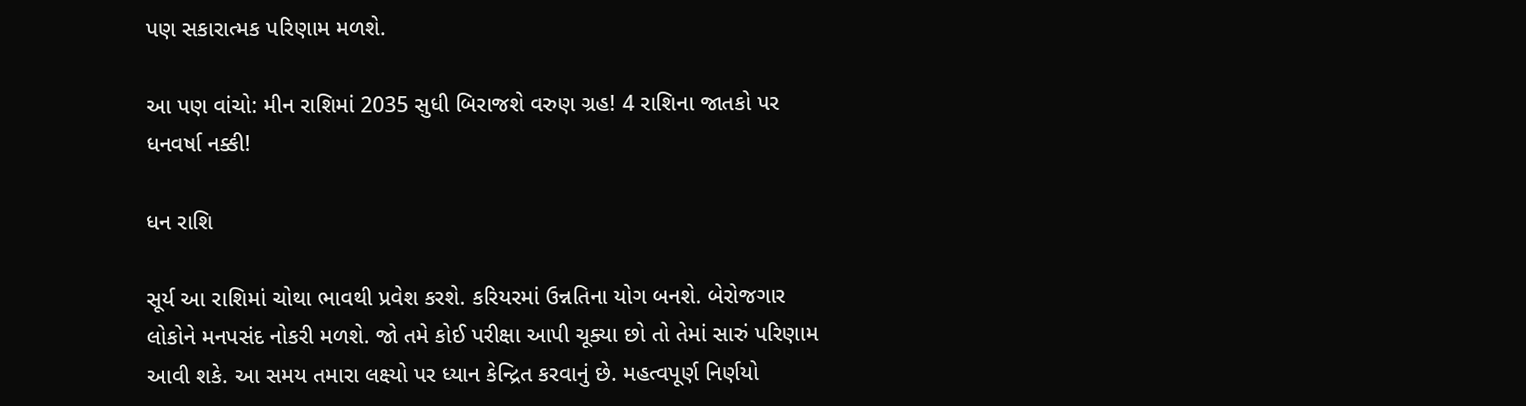પણ સકારાત્મક પરિણામ મળશે.

આ પણ વાંચો: મીન રાશિમાં 2035 સુધી બિરાજશે વરુણ ગ્રહ! 4 રાશિના જાતકો પર ધનવર્ષા નક્કી!

ધન રાશિ

સૂર્ય આ રાશિમાં ચોથા ભાવથી પ્રવેશ કરશે. કરિયરમાં ઉન્નતિના યોગ બનશે. બેરોજગાર લોકોને મનપસંદ નોકરી મળશે. જો તમે કોઈ પરીક્ષા આપી ચૂક્યા છો તો તેમાં સારું પરિણામ આવી શકે. આ સમય તમારા લક્ષ્યો પર ધ્યાન કેન્દ્રિત કરવાનું છે. મહત્વપૂર્ણ નિર્ણયો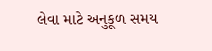લેવા માટે અનુકૂળ સમય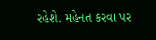રહેશે. મહેનત કરવા પર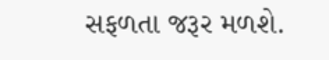સફળતા જરૂર મળશે.